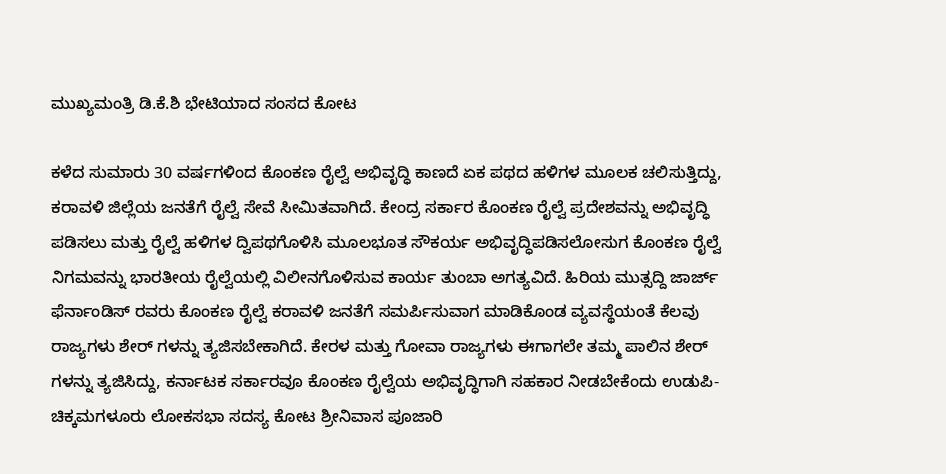ಮುಖ್ಯಮಂತ್ರಿ ಡಿ.ಕೆ.ಶಿ ಭೇಟಿಯಾದ ಸಂಸದ ಕೋಟ

ಕಳೆದ ಸುಮಾರು 30 ವರ್ಷಗಳಿಂದ ಕೊಂಕಣ ರೈಲ್ವೆ ಅಭಿವೃದ್ಧಿ ಕಾಣದೆ ಏಕ ಪಥದ ಹಳಿಗಳ ಮೂಲಕ ಚಲಿಸುತ್ತಿದ್ದು, ಕರಾವಳಿ ಜಿಲ್ಲೆಯ ಜನತೆಗೆ ರೈಲ್ವೆ ಸೇವೆ ಸೀಮಿತವಾಗಿದೆ. ಕೇಂದ್ರ ಸರ್ಕಾರ ಕೊಂಕಣ ರೈಲ್ವೆ ಪ್ರದೇಶವನ್ನು ಅಭಿವೃದ್ಧಿ ಪಡಿಸಲು ಮತ್ತು ರೈಲ್ವೆ ಹಳಿಗಳ ದ್ವಿಪಥಗೊಳಿಸಿ ಮೂಲಭೂತ ಸೌಕರ್ಯ ಅಭಿವೃದ್ಧಿಪಡಿಸಲೋಸುಗ ಕೊಂಕಣ ರೈಲ್ವೆ ನಿಗಮವನ್ನು ಭಾರತೀಯ ರೈಲ್ವೆಯಲ್ಲಿ ವಿಲೀನಗೊಳಿಸುವ ಕಾರ್ಯ ತುಂಬಾ ಅಗತ್ಯವಿದೆ. ಹಿರಿಯ ಮುತ್ಸದ್ದಿ ಜಾರ್ಜ್ ಫೆರ್ನಾಂಡಿಸ್ ರವರು ಕೊಂಕಣ ರೈಲ್ವೆ ಕರಾವಳಿ ಜನತೆಗೆ ಸಮರ್ಪಿಸುವಾಗ ಮಾಡಿಕೊಂಡ ವ್ಯವಸ್ಥೆಯಂತೆ ಕೆಲವು ರಾಜ್ಯಗಳು ಶೇರ್ ಗಳನ್ನು ತ್ಯಜಿಸಬೇಕಾಗಿದೆ. ಕೇರಳ ಮತ್ತು ಗೋವಾ ರಾಜ್ಯಗಳು ಈಗಾಗಲೇ ತಮ್ಮ ಪಾಲಿನ ಶೇರ್ ಗಳನ್ನು ತ್ಯಜಿಸಿದ್ದು, ಕರ್ನಾಟಕ ಸರ್ಕಾರವೂ ಕೊಂಕಣ ರೈಲ್ವೆಯ ಅಭಿವೃದ್ಧಿಗಾಗಿ ಸಹಕಾರ ನೀಡಬೇಕೆಂದು ಉಡುಪಿ- ಚಿಕ್ಕಮಗಳೂರು ಲೋಕಸಭಾ ಸದಸ್ಯ ಕೋಟ ಶ್ರೀನಿವಾಸ ಪೂಜಾರಿ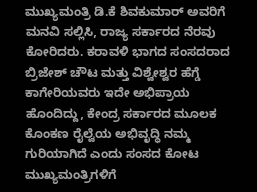ಮುಖ್ಯಮಂತ್ರಿ ಡಿ.ಕೆ ಶಿವಕುಮಾರ್ ಅವರಿಗೆ ಮನವಿ ಸಲ್ಲಿಸಿ, ರಾಜ್ಯ ಸರ್ಕಾರದ ನೆರವು ಕೋರಿದರು. ಕರಾವಳಿ ಭಾಗದ ಸಂಸದರಾದ ಬ್ರಿಜೇಶ್ ಚೌಟ ಮತ್ತು ವಿಶ್ವೇಶ್ವರ ಹೆಗ್ಡೆ ಕಾಗೇರಿಯವರು ಇದೇ ಅಭಿಪ್ರಾಯ ಹೊಂದಿದ್ದು, ಕೇಂದ್ರ ಸರ್ಕಾರದ ಮೂಲಕ ಕೊಂಕಣ ರೈಲ್ವೆಯ ಅಭಿವೃದ್ಧಿ ನಮ್ಮ ಗುರಿಯಾಗಿದೆ ಎಂದು ಸಂಸದ ಕೋಟ ಮುಖ್ಯಮಂತ್ರಿಗಳಿಗೆ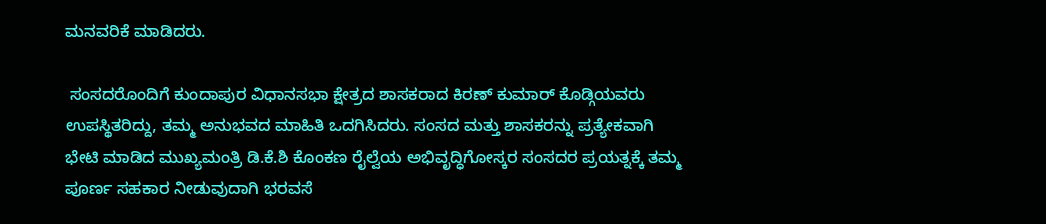ಮನವರಿಕೆ ಮಾಡಿದರು.

 ಸಂಸದರೊಂದಿಗೆ ಕುಂದಾಪುರ ವಿಧಾನಸಭಾ ಕ್ಷೇತ್ರದ ಶಾಸಕರಾದ ಕಿರಣ್ ಕುಮಾರ್ ಕೊಡ್ಗಿಯವರು ಉಪಸ್ಥಿತರಿದ್ದು, ತಮ್ಮ ಅನುಭವದ ಮಾಹಿತಿ ಒದಗಿಸಿದರು. ಸಂಸದ ಮತ್ತು ಶಾಸಕರನ್ನು ಪ್ರತ್ಯೇಕವಾಗಿ ಭೇಟಿ ಮಾಡಿದ ಮುಖ್ಯಮಂತ್ರಿ ಡಿ.ಕೆ.ಶಿ ಕೊಂಕಣ ರೈಲ್ವೆಯ ಅಭಿವೃದ್ಧಿಗೋಸ್ಕರ ಸಂಸದರ ಪ್ರಯತ್ನಕ್ಕೆ ತಮ್ಮ ಪೂರ್ಣ ಸಹಕಾರ ನೀಡುವುದಾಗಿ ಭರವಸೆ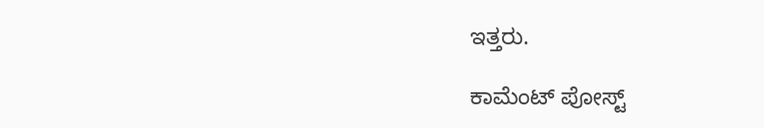ಇತ್ತರು.

ಕಾಮೆಂಟ್‌‌ ಪೋಸ್ಟ್‌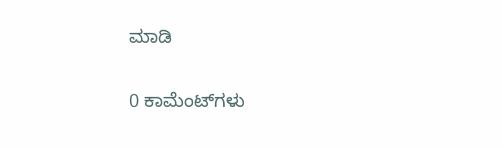ಮಾಡಿ

0 ಕಾಮೆಂಟ್‌ಗಳು